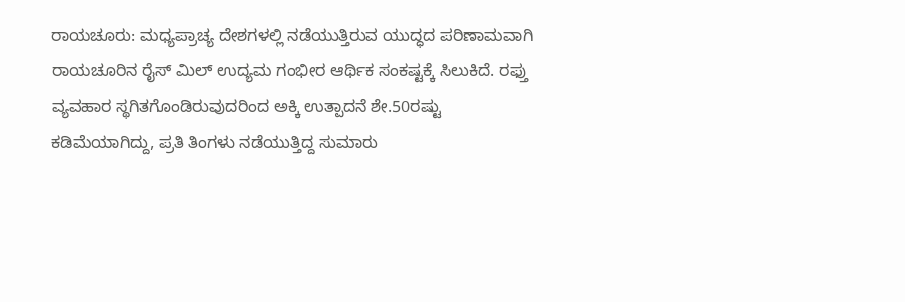ರಾಯಚೂರು: ಮಧ್ಯಪ್ರಾಚ್ಯ ದೇಶಗಳಲ್ಲಿ ನಡೆಯುತ್ತಿರುವ ಯುದ್ಧದ ಪರಿಣಾಮವಾಗಿ ರಾಯಚೂರಿನ ರೈಸ್ ಮಿಲ್ ಉದ್ಯಮ ಗಂಭೀರ ಆರ್ಥಿಕ ಸಂಕಷ್ಟಕ್ಕೆ ಸಿಲುಕಿದೆ. ರಫ್ತು ವ್ಯವಹಾರ ಸ್ಥಗಿತಗೊಂಡಿರುವುದರಿಂದ ಅಕ್ಕಿ ಉತ್ಪಾದನೆ ಶೇ.50ರಷ್ಟು ಕಡಿಮೆಯಾಗಿದ್ದು, ಪ್ರತಿ ತಿಂಗಳು ನಡೆಯುತ್ತಿದ್ದ ಸುಮಾರು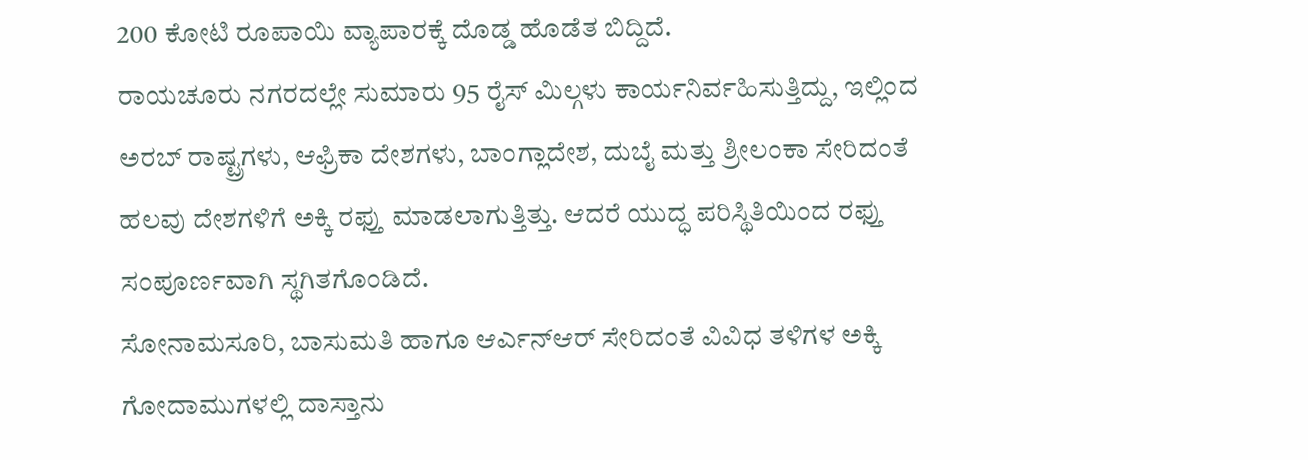200 ಕೋಟಿ ರೂಪಾಯಿ ವ್ಯಾಪಾರಕ್ಕೆ ದೊಡ್ಡ ಹೊಡೆತ ಬಿದ್ದಿದೆ.
ರಾಯಚೂರು ನಗರದಲ್ಲೇ ಸುಮಾರು 95 ರೈಸ್ ಮಿಲ್ಗಳು ಕಾರ್ಯನಿರ್ವಹಿಸುತ್ತಿದ್ದು, ಇಲ್ಲಿಂದ ಅರಬ್ ರಾಷ್ಟ್ರಗಳು, ಆಫ್ರಿಕಾ ದೇಶಗಳು, ಬಾಂಗ್ಲಾದೇಶ, ದುಬೈ ಮತ್ತು ಶ್ರೀಲಂಕಾ ಸೇರಿದಂತೆ ಹಲವು ದೇಶಗಳಿಗೆ ಅಕ್ಕಿ ರಫ್ತು ಮಾಡಲಾಗುತ್ತಿತ್ತು. ಆದರೆ ಯುದ್ಧ ಪರಿಸ್ಥಿತಿಯಿಂದ ರಫ್ತು ಸಂಪೂರ್ಣವಾಗಿ ಸ್ಥಗಿತಗೊಂಡಿದೆ.
ಸೋನಾಮಸೂರಿ, ಬಾಸುಮತಿ ಹಾಗೂ ಆರ್ಎನ್ಆರ್ ಸೇರಿದಂತೆ ವಿವಿಧ ತಳಿಗಳ ಅಕ್ಕಿ ಗೋದಾಮುಗಳಲ್ಲಿ ದಾಸ್ತಾನು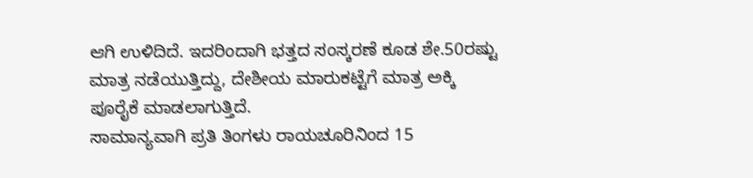ಆಗಿ ಉಳಿದಿದೆ. ಇದರಿಂದಾಗಿ ಭತ್ತದ ಸಂಸ್ಕರಣೆ ಕೂಡ ಶೇ.50ರಷ್ಟು ಮಾತ್ರ ನಡೆಯುತ್ತಿದ್ದು, ದೇಶೀಯ ಮಾರುಕಟ್ಟೆಗೆ ಮಾತ್ರ ಅಕ್ಕಿ ಪೂರೈಕೆ ಮಾಡಲಾಗುತ್ತಿದೆ.
ಸಾಮಾನ್ಯವಾಗಿ ಪ್ರತಿ ತಿಂಗಳು ರಾಯಚೂರಿನಿಂದ 15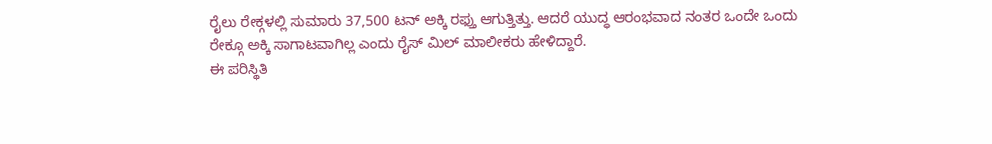ರೈಲು ರೇಕ್ಗಳಲ್ಲಿ ಸುಮಾರು 37,500 ಟನ್ ಅಕ್ಕಿ ರಫ್ತು ಆಗುತ್ತಿತ್ತು. ಆದರೆ ಯುದ್ಧ ಆರಂಭವಾದ ನಂತರ ಒಂದೇ ಒಂದು ರೇಕ್ಗೂ ಅಕ್ಕಿ ಸಾಗಾಟವಾಗಿಲ್ಲ ಎಂದು ರೈಸ್ ಮಿಲ್ ಮಾಲೀಕರು ಹೇಳಿದ್ದಾರೆ.
ಈ ಪರಿಸ್ಥಿತಿ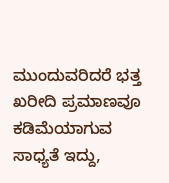ಮುಂದುವರಿದರೆ ಭತ್ತ ಖರೀದಿ ಪ್ರಮಾಣವೂ ಕಡಿಮೆಯಾಗುವ ಸಾಧ್ಯತೆ ಇದ್ದು,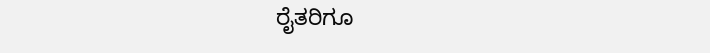ರೈತರಿಗೂ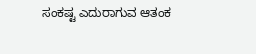ಸಂಕಷ್ಟ ಎದುರಾಗುವ ಆತಂಕ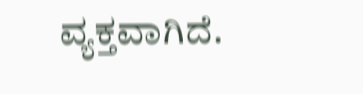ವ್ಯಕ್ತವಾಗಿದೆ.